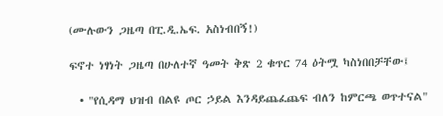(ሙሉውን ጋዜጣ በፒ.ዲ.ኤፍ. አስነብበኝ!)

ፍኖተ ነፃነት ጋዜጣ በሁለተኛ ዓመት ቅጽ 2 ቁጥር 74 ዕትሟ ካስነበበቻቸው፤

  • "የሲዳማ ህዝብ በልዩ ጦር ኃይል እንዳይጨፈጨፍ ብለን ከምርጫ ወጥተናል"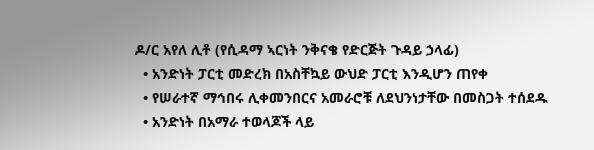ዶ/ር አየለ ሊቶ (የሲዳማ ኣርነት ንቅናቄ የድርጅት ጉዳይ ኃላፊ)
  • አንድነት ፓርቲ መድረክ በአስቸኳይ ውህድ ፓርቲ እንዲሆን ጠየቀ
  • የሠራተኛ ማኅበሩ ሊቀመንበርና አመራሮቹ ለደህንነታቸው በመስጋት ተሰደዱ
  • አንድነት በአማራ ተወላጆች ላይ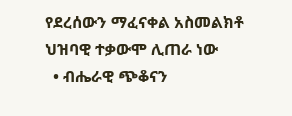የደረሰውን ማፈናቀል አስመልክቶ ህዝባዊ ተቃውሞ ሊጠራ ነው
  • ብሔራዊ ጭቆናን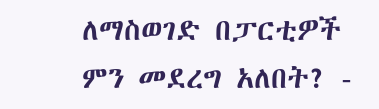ለማስወገድ በፓርቲዎች ምን መደረግ አለበት? -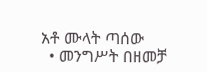አቶ ሙላት ጣሰው
  • መንግሥት በዘመቻ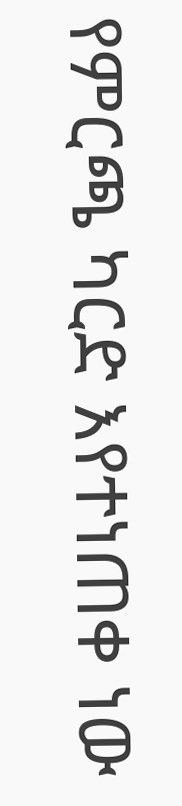የምርጫ ካርድ እየተነጠቀ ነው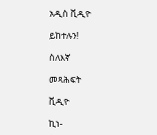አዲስ ቪዲዮ

ይከተሉን!

ስለእኛ

መጻሕፍት

ቪዲዮ

ኪነ-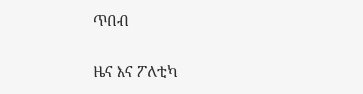ጥበብ

ዜና እና ፖለቲካ